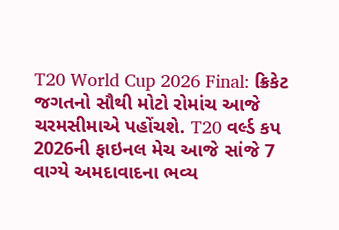T20 World Cup 2026 Final: ક્રિકેટ જગતનો સૌથી મોટો રોમાંચ આજે ચરમસીમાએ પહોંચશે. T20 વર્લ્ડ કપ 2026ની ફાઇનલ મેચ આજે સાંજે 7 વાગ્યે અમદાવાદના ભવ્ય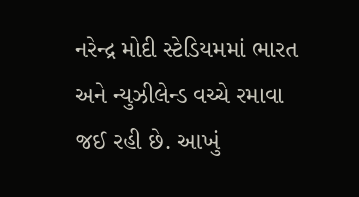નરેન્દ્ર મોદી સ્ટેડિયમમાં ભારત અને ન્યુઝીલેન્ડ વચ્ચે રમાવા જઈ રહી છે. આખું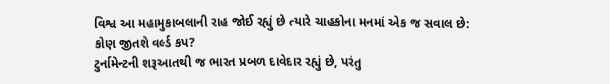વિશ્વ આ મહામુકાબલાની રાહ જોઈ રહ્યું છે ત્યારે ચાહકોના મનમાં એક જ સવાલ છે: કોણ જીતશે વર્લ્ડ કપ?
ટુર્નામેન્ટની શરૂઆતથી જ ભારત પ્રબળ દાવેદાર રહ્યું છે, પરંતુ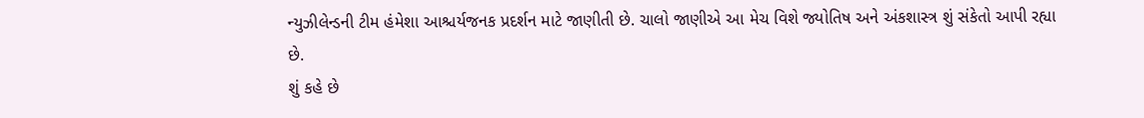ન્યુઝીલેન્ડની ટીમ હંમેશા આશ્ચર્યજનક પ્રદર્શન માટે જાણીતી છે. ચાલો જાણીએ આ મેચ વિશે જ્યોતિષ અને અંકશાસ્ત્ર શું સંકેતો આપી રહ્યા છે.
શું કહે છે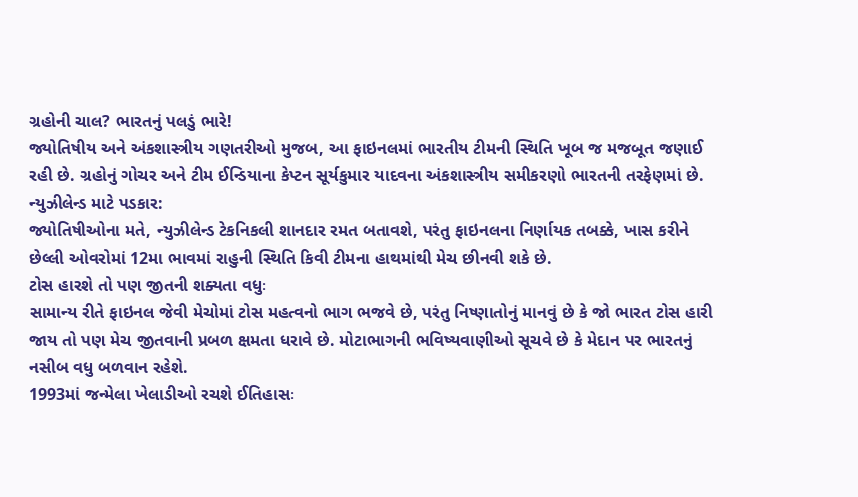ગ્રહોની ચાલ? ભારતનું પલડું ભારે!
જ્યોતિષીય અને અંકશાસ્ત્રીય ગણતરીઓ મુજબ, આ ફાઇનલમાં ભારતીય ટીમની સ્થિતિ ખૂબ જ મજબૂત જણાઈ રહી છે. ગ્રહોનું ગોચર અને ટીમ ઈન્ડિયાના કેપ્ટન સૂર્યકુમાર યાદવના અંકશાસ્ત્રીય સમીકરણો ભારતની તરફેણમાં છે.
ન્યુઝીલેન્ડ માટે પડકાર:
જ્યોતિષીઓના મતે, ન્યુઝીલેન્ડ ટેકનિકલી શાનદાર રમત બતાવશે, પરંતુ ફાઇનલના નિર્ણાયક તબક્કે, ખાસ કરીને છેલ્લી ઓવરોમાં 12મા ભાવમાં રાહુની સ્થિતિ કિવી ટીમના હાથમાંથી મેચ છીનવી શકે છે.
ટોસ હારશે તો પણ જીતની શક્યતા વધુઃ
સામાન્ય રીતે ફાઇનલ જેવી મેચોમાં ટોસ મહત્વનો ભાગ ભજવે છે, પરંતુ નિષ્ણાતોનું માનવું છે કે જો ભારત ટોસ હારી જાય તો પણ મેચ જીતવાની પ્રબળ ક્ષમતા ધરાવે છે. મોટાભાગની ભવિષ્યવાણીઓ સૂચવે છે કે મેદાન પર ભારતનું નસીબ વધુ બળવાન રહેશે.
1993માં જન્મેલા ખેલાડીઓ રચશે ઈતિહાસઃ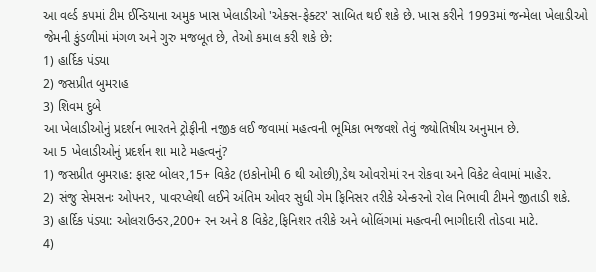આ વર્લ્ડ કપમાં ટીમ ઈન્ડિયાના અમુક ખાસ ખેલાડીઓ 'એક્સ-ફેક્ટર' સાબિત થઈ શકે છે. ખાસ કરીને 1993માં જન્મેલા ખેલાડીઓ જેમની કુંડળીમાં મંગળ અને ગુરુ મજબૂત છે, તેઓ કમાલ કરી શકે છે:
1) હાર્દિક પંડ્યા
2) જસપ્રીત બુમરાહ
3) શિવમ દુબે
આ ખેલાડીઓનું પ્રદર્શન ભારતને ટ્રોફીની નજીક લઈ જવામાં મહત્વની ભૂમિકા ભજવશે તેવું જ્યોતિષીય અનુમાન છે.
આ 5 ખેલાડીઓનું પ્રદર્શન શા માટે મહત્વનું?
1) જસપ્રીત બુમરાહ: ફાસ્ટ બોલર,15+ વિકેટ (ઇકોનોમી 6 થી ઓછી),ડેથ ઓવરોમાં રન રોકવા અને વિકેટ લેવામાં માહેર.
2) સંજુ સેમસનઃ ઓપનર, પાવરપ્લેથી લઈને અંતિમ ઓવર સુધી ગેમ ફિનિસર તરીકે એન્કરનો રોલ નિભાવી ટીમને જીતાડી શકે.
3) હાર્દિક પંડ્યા: ઓલરાઉન્ડર,200+ રન અને 8 વિકેટ,ફિનિશર તરીકે અને બોલિંગમાં મહત્વની ભાગીદારી તોડવા માટે.
4)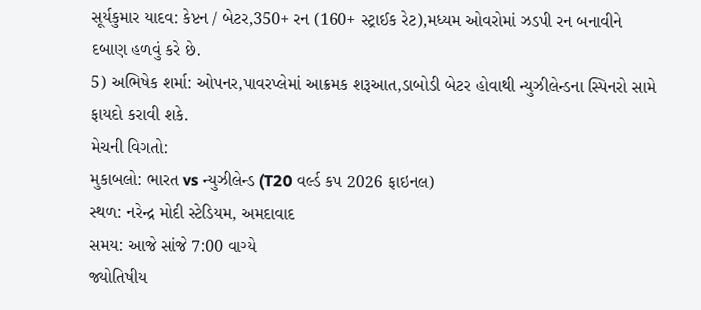સૂર્યકુમાર યાદવ: કેપ્ટન / બેટર,350+ રન (160+ સ્ટ્રાઈક રેટ),મધ્યમ ઓવરોમાં ઝડપી રન બનાવીને દબાણ હળવું કરે છે.
5) અભિષેક શર્મા: ઓપનર,પાવરપ્લેમાં આક્રમક શરૂઆત,ડાબોડી બેટર હોવાથી ન્યુઝીલેન્ડના સ્પિનરો સામે ફાયદો કરાવી શકે.
મેચની વિગતો:
મુકાબલો: ભારત vs ન્યુઝીલેન્ડ (T20 વર્લ્ડ કપ 2026 ફાઇનલ)
સ્થળ: નરેન્દ્ર મોદી સ્ટેડિયમ, અમદાવાદ
સમય: આજે સાંજે 7:00 વાગ્યે
જ્યોતિષીય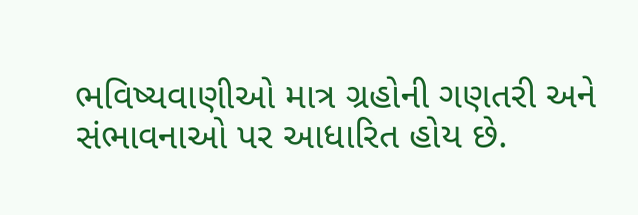ભવિષ્યવાણીઓ માત્ર ગ્રહોની ગણતરી અને સંભાવનાઓ પર આધારિત હોય છે.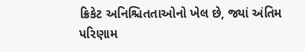ક્રિકેટ અનિશ્ચિતતાઓનો ખેલ છે, જ્યાં અંતિમ પરિણામ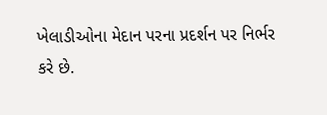ખેલાડીઓના મેદાન પરના પ્રદર્શન પર નિર્ભર કરે છે.